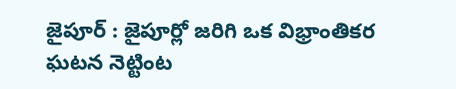జైపూర్ : జైపూర్లో జరిగి ఒక విభ్రాంతికర ఘటన నెట్టింట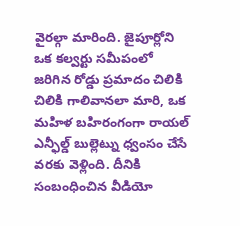వైరల్గా మారింది. జైపూర్లోని ఒక కల్వర్టు సమీపంలో జరిగిన రోడ్డు ప్రమాదం చిలికి చిలికి గాలివానలా మారి, ఒక మహిళ బహిరంగంగా రాయల్ ఎన్ఫీల్డ్ బుల్లెట్ను ధ్వంసం చేసే వరకు వెళ్లింది. దీనికి సంబంధించిన వీడియో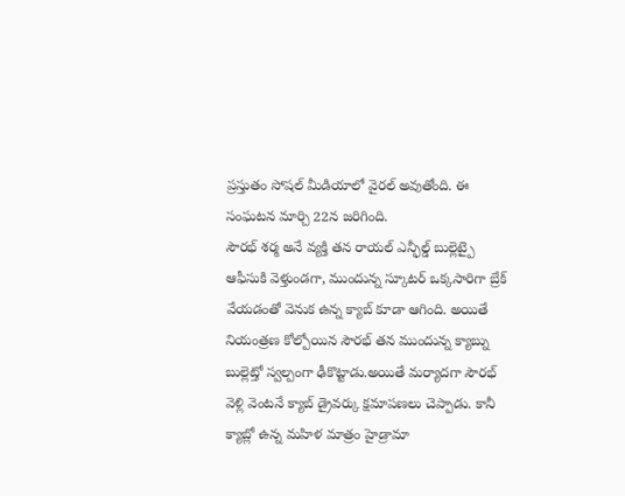ప్రస్తుతం సోషల్ మీడియాలో వైరల్ అవుతోంది. ఈ సంఘటన మార్చి 22న జరిగింది.
సౌరభ్ శర్మ అనే వ్యక్తి తన రాయల్ ఎన్ఫీల్డ్ బుల్లెట్పై ఆఫీసుకి వెళ్తుండగా, ముందున్న స్కూటర్ ఒక్కసారిగా బ్రేక్ వేయడంతో వెనుక ఉన్న క్యాబ్ కూడా ఆగింది. అయితే నియంత్రణ కోల్పోయిన సౌరభ్ తన ముందున్న క్యాబ్ను బుల్లెట్తో స్వల్పంగా ఢీకొట్టాడు.అయితే మర్యాదగా సౌరభ్ వెళ్లి వెంటనే క్యాబ్ డ్రైవర్కు క్షమాపణలు చెప్పాడు. కానీ క్యాబ్లో ఉన్న మహిళ మాత్రం హైడ్రామా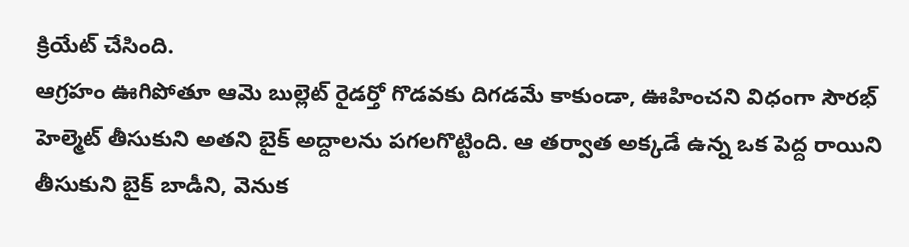క్రియేట్ చేసింది.
ఆగ్రహం ఊగిపోతూ ఆమె బుల్లెట్ రైడర్తో గొడవకు దిగడమే కాకుండా, ఊహించని విధంగా సౌరభ్ హెల్మెట్ తీసుకుని అతని బైక్ అద్దాలను పగలగొట్టింది. ఆ తర్వాత అక్కడే ఉన్న ఒక పెద్ద రాయిని తీసుకుని బైక్ బాడీని, వెనుక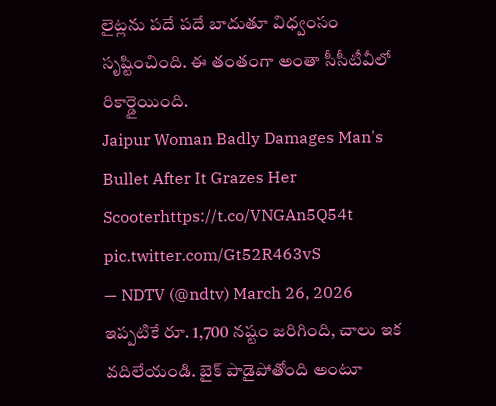లైట్లను పదే పదే బాదుతూ విధ్వంసం సృష్టించింది. ఈ తంతంగా అంతా సీసీటీవీలో రికార్డైయింది.
Jaipur Woman Badly Damages Man's Bullet After It Grazes Her Scooterhttps://t.co/VNGAn5Q54t pic.twitter.com/Gt52R463vS
— NDTV (@ndtv) March 26, 2026
ఇప్పటికే రూ. 1,700 నష్టం జరిగింది, చాలు ఇక వదిలేయండి. బైక్ పాడైపోతోంది అంటూ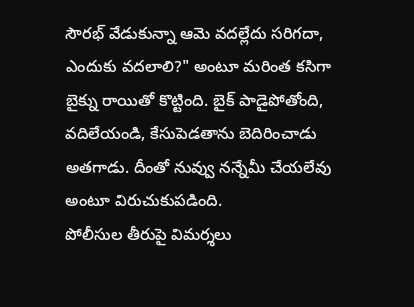సౌరభ్ వేడుకున్నా ఆమె వదల్లేదు సరిగదా, ఎందుకు వదలాలి?" అంటూ మరింత కసిగా బైక్ను రాయితో కొట్టింది. బైక్ పాడైపోతోంది, వదిలేయండి, కేసుపెడతాను బెదిరించాడు అతగాడు. దీంతో నువ్వు నన్నేమీ చేయలేవు అంటూ విరుచుకుపడింది.
పోలీసుల తీరుపై విమర్శలు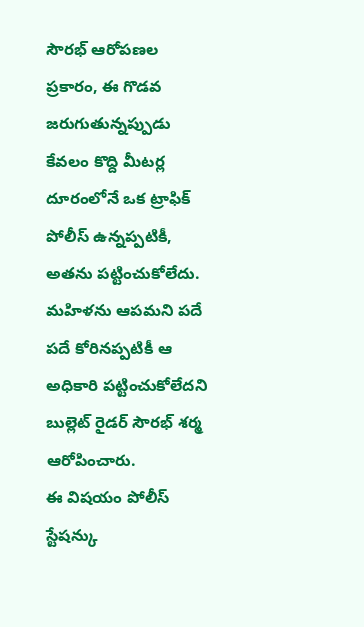సౌరభ్ ఆరోపణల ప్రకారం, ఈ గొడవ జరుగుతున్నప్పుడు కేవలం కొద్ది మీటర్ల దూరంలోనే ఒక ట్రాఫిక్ పోలీస్ ఉన్నప్పటికీ, అతను పట్టించుకోలేదు. మహిళను ఆపమని పదే పదే కోరినప్పటికీ ఆ అధికారి పట్టించుకోలేదని బుల్లెట్ రైడర్ సౌరభ్ శర్మ ఆరోపించారు.
ఈ విషయం పోలీస్ స్టేషన్కు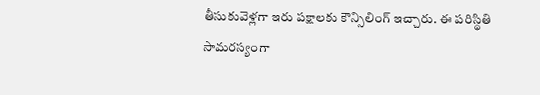తీసుకువెళ్లగా ఇరు పక్షాలకు కౌన్సిలింగ్ ఇచ్చారు. ఈ పరిస్థితి సామరస్యంగా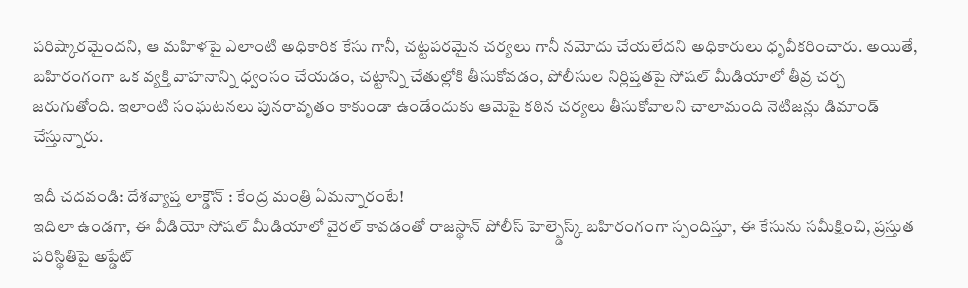పరిష్కారమైందని, ఆ మహిళపై ఎలాంటి అధికారిక కేసు గానీ, చట్టపరమైన చర్యలు గానీ నమోదు చేయలేదని అధికారులు ధృవీకరించారు. అయితే, బహిరంగంగా ఒక వ్యక్తి వాహనాన్ని ధ్వంసం చేయడం, చట్టాన్ని చేతుల్లోకి తీసుకోవడం, పోలీసుల నిర్లిప్తతపై సోషల్ మీడియాలో తీవ్ర చర్చ జరుగుతోంది. ఇలాంటి సంఘటనలు పునరావృతం కాకుండా ఉండేందుకు ఆమెపై కఠిన చర్యలు తీసుకోవాలని చాలామంది నెటిజన్లు డిమాండ్ చేస్తున్నారు.

ఇదీ చదవండి: దేశవ్యాప్త లాక్డౌన్ : కేంద్ర మంత్రి ఏమన్నారంటే!
ఇదిలా ఉండగా, ఈ వీడియో సోషల్ మీడియాలో వైరల్ కావడంతో రాజస్థాన్ పోలీస్ హెల్ప్డెస్క్ బహిరంగంగా స్పందిస్తూ, ఈ కేసును సమీక్షించి, ప్రస్తుత పరిస్థితిపై అప్డేట్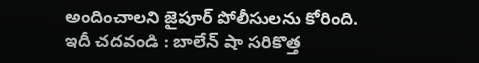అందించాలని జైపూర్ పోలీసులను కోరింది.
ఇదీ చదవండి : బాలేన్ షా సరికొత్త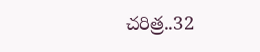చరిత్ర..32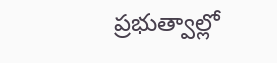ప్రభుత్వాల్లో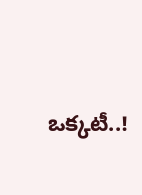ఒక్కటీ..!